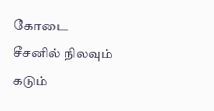கோடை சீசனில் நிலவும் கடும்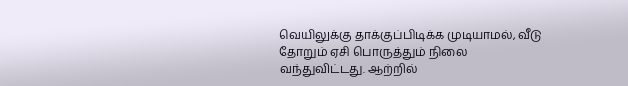வெயிலுக்கு தாக்குப்பிடிக்க முடியாமல், வீடு தோறும் ஏசி பொருத்தும் நிலை வந்துவிட்டது. ஆற்றில்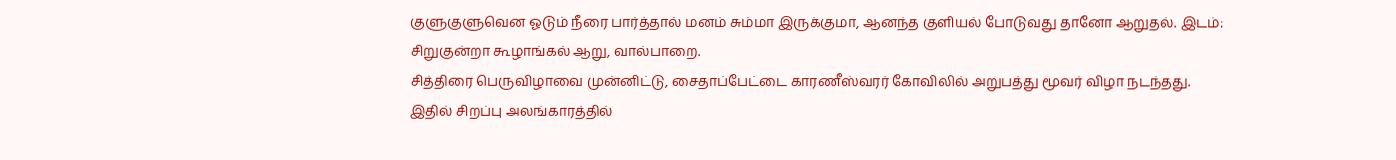குளுகுளுவென ஓடும் நீரை பார்த்தால் மனம் சும்மா இருக்குமா, ஆனந்த குளியல் போடுவது தானோ ஆறுதல். இடம்: சிறுகுன்றா கூழாங்கல் ஆறு, வால்பாறை.
சித்திரை பெருவிழாவை முன்னிட்டு, சைதாப்பேட்டை காரணீஸ்வரர் கோவிலில் அறுபத்து மூவர் விழா நடந்தது. இதில் சிறப்பு அலங்காரத்தில்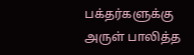பக்தர்களுக்கு அருள் பாலித்த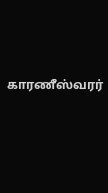காரணீஸ்வரர்